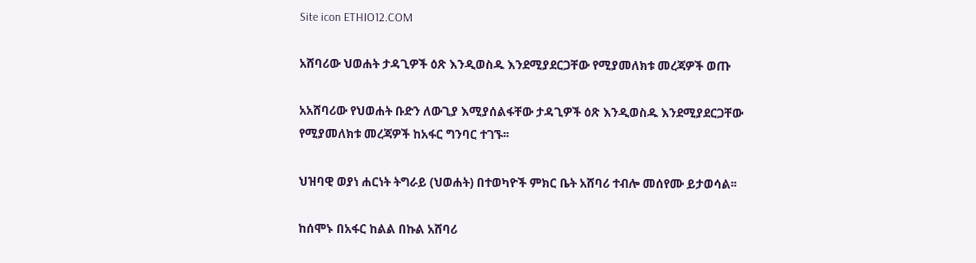Site icon ETHIO12.COM

አሸባሪው ህወሐት ታዳጊዎች ዕጽ እንዲወስዱ እንደሚያደርጋቸው የሚያመለክቱ መረጃዎች ወጡ

አአሸባሪው የህወሐት ቡድን ለውጊያ እሚያሰልፋቸው ታዳጊዎች ዕጽ እንዲወስዱ እንደሚያደርጋቸው የሚያመለክቱ መረጃዎች ከአፋር ግንባር ተገኙ፡፡

ህዝባዊ ወያነ ሐርነት ትግራይ (ህወሐት) በተወካዮች ምክር ቤት አሸባሪ ተብሎ መሰየሙ ይታወሳል፡፡

ከሰሞኑ በአፋር ከልል በኩል አሸባሪ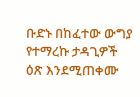ቡድኑ በከፈተው ውግያ የተማረኩ ታዳጊዎች ዕጽ እንደሚጠቀሙ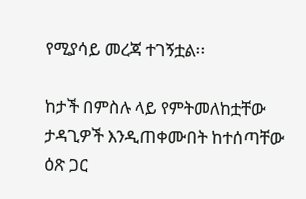የሚያሳይ መረጃ ተገኝቷል፡፡

ከታች በምስሉ ላይ የምትመለከቷቸው ታዳጊዎች እንዲጠቀሙበት ከተሰጣቸው ዕጽ ጋር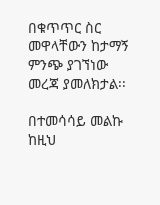በቁጥጥር ስር መዋላቸውን ከታማኝ ምንጭ ያገኘነው መረጃ ያመለክታል፡፡

በተመሳሳይ መልኩ ከዚህ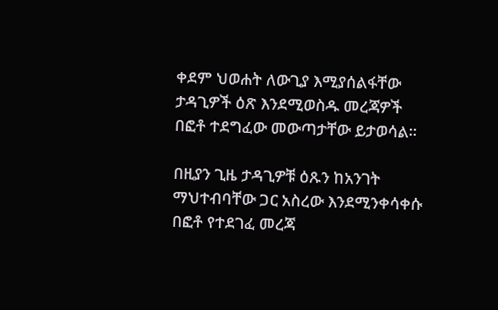ቀደም ህወሐት ለውጊያ እሚያሰልፋቸው ታዳጊዎች ዕጽ እንደሚወስዱ መረጃዎች በፎቶ ተደግፈው መውጣታቸው ይታወሳል፡፡

በዚያን ጊዜ ታዳጊዎቹ ዕጹን ከአንገት ማህተብባቸው ጋር አስረው እንደሚንቀሳቀሱ በፎቶ የተደገፈ መረጃ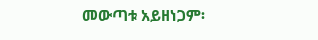መውጣቱ አይዘነጋም፡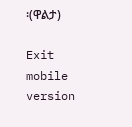፡(ዋልታ)

Exit mobile version